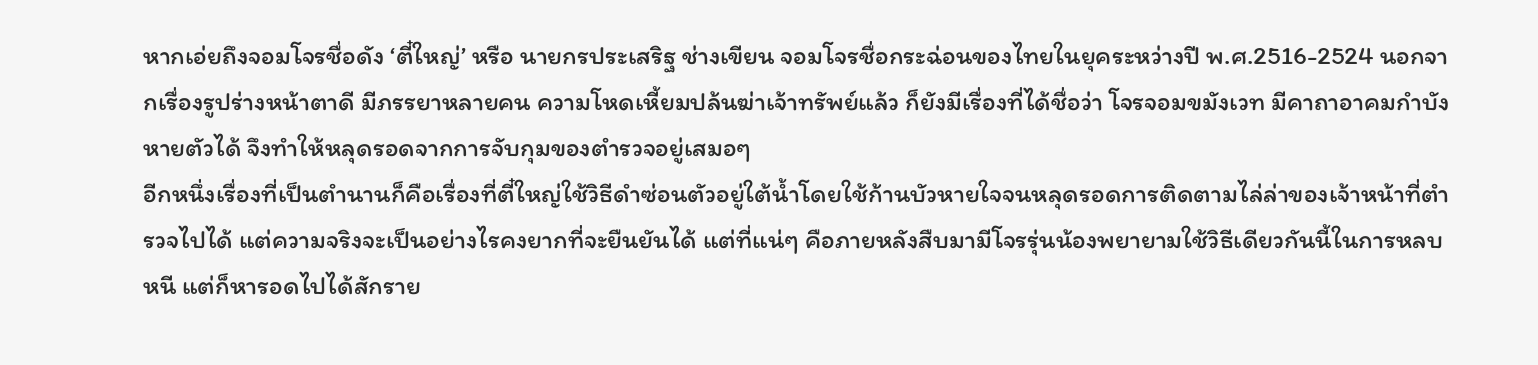หากเอ่ยถึงจอมโจรชื่อดัง ‘ตี๋ใหญ่’ หรือ นายกรประเสริฐ ช่างเขียน จอมโจรชื่อกระฉ่อนของไทยในยุคระหว่างปี พ.ศ.2516-2524 นอกจากเรื่องรูปร่างหน้าตาดี มีภรรยาหลายคน ความโหดเหี้ยมปล้นฆ่าเจ้าทรัพย์แล้ว ก็ยังมีเรื่องที่ได้ชื่อว่า โจรจอมขมังเวท มีคาถาอาคมกำบังหายตัวได้ จึงทำให้หลุดรอดจากการจับกุมของตำรวจอยู่เสมอๆ
อีกหนึ่งเรื่องที่เป็นตำนานก็คือเรื่องที่ตี๋ใหญ่ใช้วิธีดำซ่อนตัวอยู่ใต้น้ำโดยใช้ก้านบัวหายใจจนหลุดรอดการติดตามไล่ล่าของเจ้าหน้าที่ตำรวจไปได้ แต่ความจริงจะเป็นอย่างไรคงยากที่จะยืนยันได้ แต่ที่แน่ๆ คือภายหลังสืบมามีโจรรุ่นน้องพยายามใช้วิธีเดียวกันนี้ในการหลบหนี แต่ก็หารอดไปได้สักราย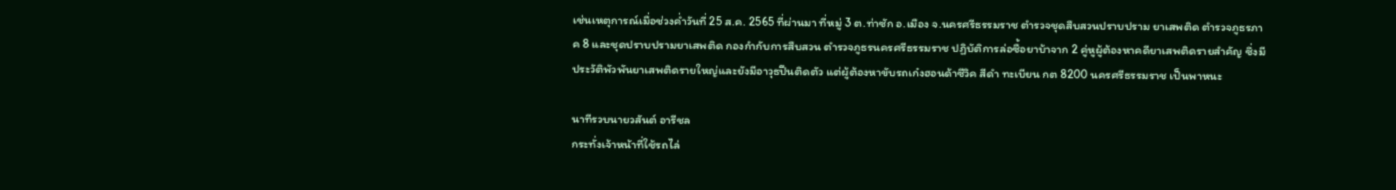เช่นเหตุการณ์เมื่อช่วงค่ำวันที่ 25 ส.ค. 2565 ที่ผ่านมา ที่หมู่ 3 ต.ท่าซัก อ.เมือง จ.นครศรีธรรมราช ตำรวจชุดสืบสวนปราบปราม ยาเสพติด ตำรวจภูธรภาค 8 และชุดปราบปรามยาเสพติด กองกำกับการสืบสวน ตำรวจภูธรนครศรีธรรมราช ปฏิบัติการล่อซื้อยาบ้าจาก 2 คู่หูผู้ต้องหาคดียาเสพติดรายสำคัญ ซึ่งมีประวัติพัวพันยาเสพติดรายใหญ่และยังมีอาวุธปืนติดตัว แต่ผู้ต้องหาขับรถเก๋งฮอนด้าซีวิค สีดำ ทะเบียน กต 8200 นครศรีธรรมราช เป็นพาหนะ

นาทีรวบนายวสันต์ อารีชล
กระทั่งเจ้าหน้าที่ใช้รถไล่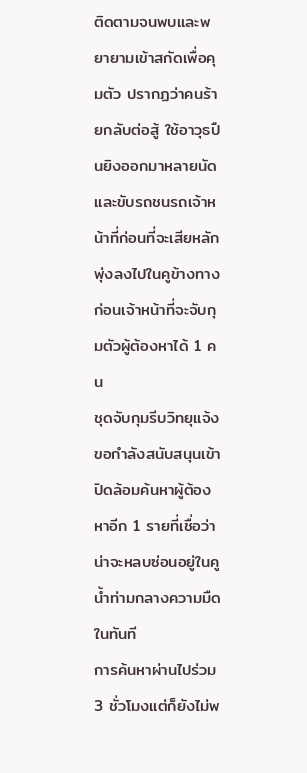ติดตามจนพบและพยายามเข้าสกัดเพื่อคุมตัว ปรากฏว่าคนร้ายกลับต่อสู้ ใช้อาวุธปืนยิงออกมาหลายนัด และขับรถชนรถเจ้าหน้าที่ก่อนที่จะเสียหลักพุ่งลงไปในคูข้างทาง ก่อนเจ้าหน้าที่จะจับกุมตัวผู้ต้องหาได้ 1 คน
ชุดจับกุมรีบวิทยุแจ้งขอกำลังสนับสนุนเข้าปิดล้อมค้นหาผู้ต้องหาอีก 1 รายที่เชื่อว่าน่าจะหลบซ่อนอยู่ในคูน้ำท่ามกลางความมืดในทันที
การค้นหาผ่านไปร่วม 3 ชั่วโมงแต่ก็ยังไม่พ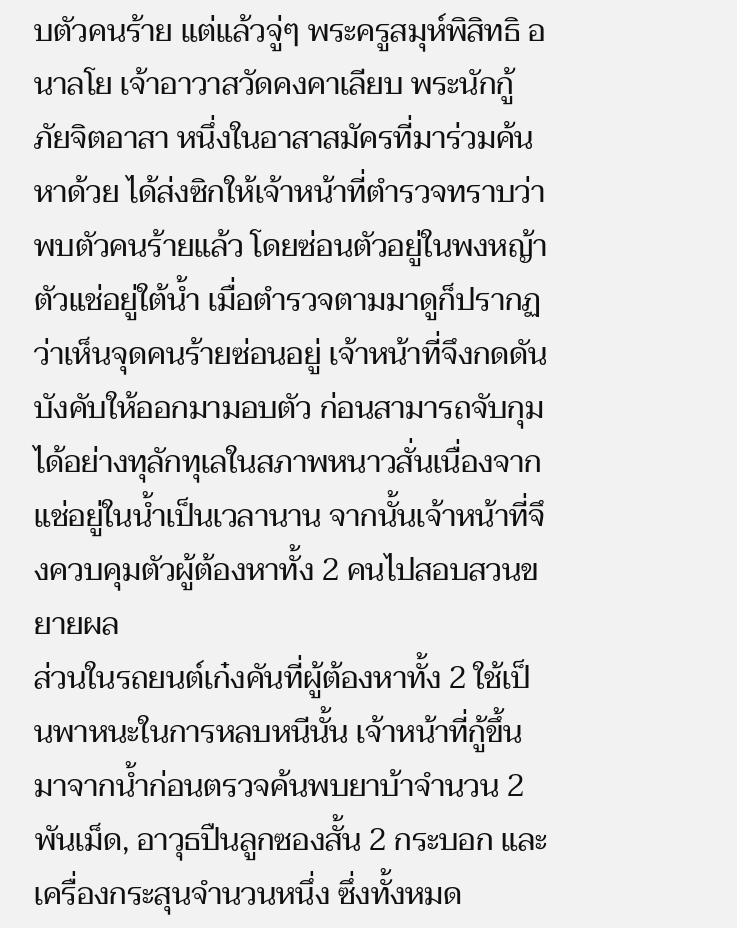บตัวคนร้าย แต่แล้วจู่ๆ พระครูสมุห์พิสิทธิ อนาลโย เจ้าอาวาสวัดคงคาเลียบ พระนักกู้ภัยจิตอาสา หนึ่งในอาสาสมัครที่มาร่วมค้นหาด้วย ได้ส่งซิกให้เจ้าหน้าที่ตำรวจทราบว่าพบตัวคนร้ายแล้ว โดยซ่อนตัวอยู่ในพงหญ้าตัวแช่อยู่ใต้น้ำ เมื่อตำรวจตามมาดูก็ปรากฏว่าเห็นจุดคนร้ายซ่อนอยู่ เจ้าหน้าที่จึงกดดันบังคับให้ออกมามอบตัว ก่อนสามารถจับกุมได้อย่างทุลักทุเลในสภาพหนาวสั่นเนื่องจากแช่อยู่ในน้ำเป็นเวลานาน จากนั้นเจ้าหน้าที่จึงควบคุมตัวผู้ต้องหาทั้ง 2 คนไปสอบสวนขยายผล
ส่วนในรถยนต์เก๋งคันที่ผู้ต้องหาทั้ง 2 ใช้เป็นพาหนะในการหลบหนีนั้น เจ้าหน้าที่กู้ขึ้นมาจากน้ำก่อนตรวจค้นพบยาบ้าจำนวน 2 พันเม็ด, อาวุธปืนลูกซองสั้น 2 กระบอก และเครื่องกระสุนจำนวนหนึ่ง ซึ่งทั้งหมด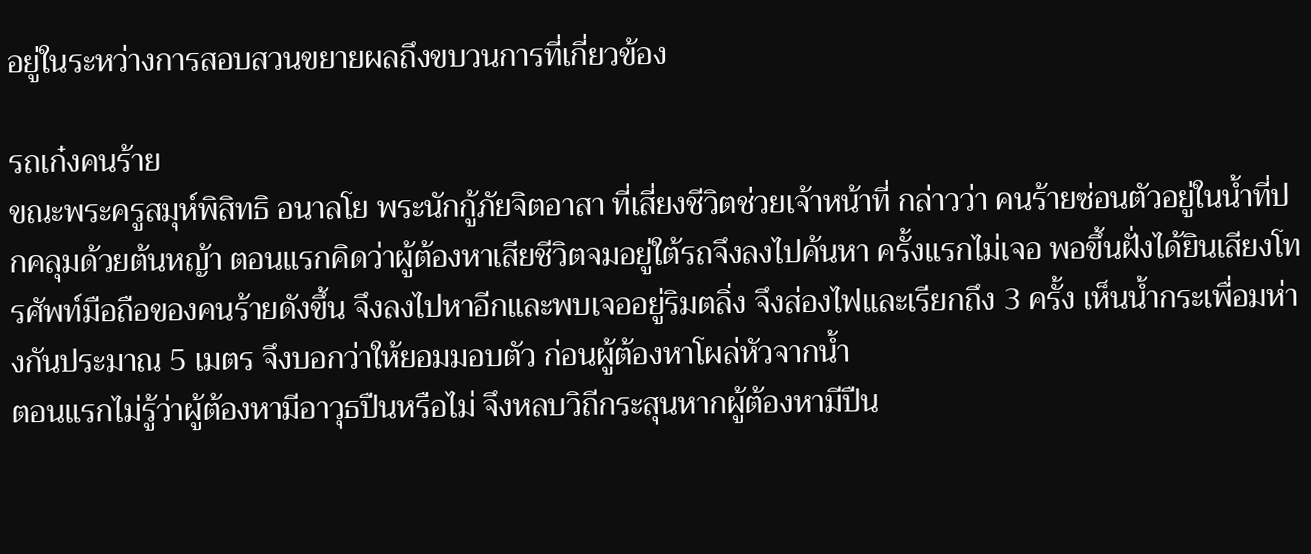อยู่ในระหว่างการสอบสวนขยายผลถึงขบวนการที่เกี่ยวข้อง

รถเก๋งคนร้าย
ขณะพระครูสมุห์พิสิทธิ อนาลโย พระนักกู้ภัยจิตอาสา ที่เสี่ยงชีวิตช่วยเจ้าหน้าที่ กล่าวว่า คนร้ายซ่อนตัวอยู่ในน้ำที่ปกคลุมด้วยต้นหญ้า ตอนแรกคิดว่าผู้ต้องหาเสียชีวิตจมอยู่ใต้รถจึงลงไปค้นหา ครั้งแรกไม่เจอ พอขึ้นฝั่งได้ยินเสียงโทรศัพท์มือถือของคนร้ายดังขึ้น จึงลงไปหาอีกและพบเจออยู่ริมตลิ่ง จึงส่องไฟและเรียกถึง 3 ครั้ง เห็นน้ำกระเพื่อมห่างกันประมาณ 5 เมตร จึงบอกว่าให้ยอมมอบตัว ก่อนผู้ต้องหาโผล่หัวจากน้ำ
ตอนแรกไม่รู้ว่าผู้ต้องหามีอาวุธปืนหรือไม่ จึงหลบวิถีกระสุนหากผู้ต้องหามีปืน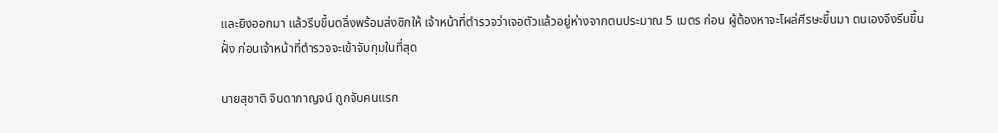และยิงออกมา แล้วรีบขึ้นตลิ่งพร้อมส่งซิกให้ เจ้าหน้าที่ตำรวจว่าเจอตัวแล้วอยู่ห่างจากตนประมาณ 5 เมตร ก่อน ผู้ต้องหาจะโผล่ศีรษะขึ้นมา ตนเองจึงรีบขึ้นฝั่ง ก่อนเจ้าหน้าที่ตำรวจจะเข้าจับกุมในที่สุด

นายสุชาติ จินดากาญจน์ ถูกจับคนแรก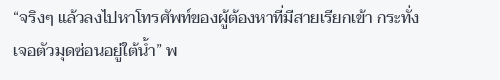“จริงๆ แล้วลงไปหาโทรศัพท์ของผู้ต้องหาที่มีสายเรียกเข้า กระทั่งเจอตัวมุดซ่อนอยู่ใต้น้ำ” พ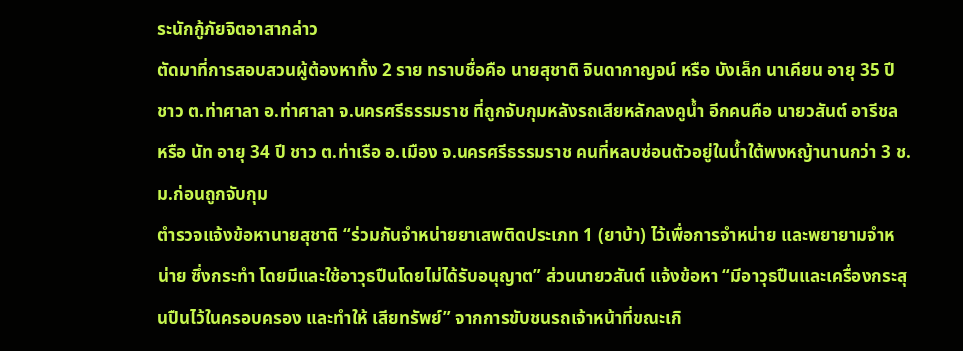ระนักกู้ภัยจิตอาสากล่าว
ตัดมาที่การสอบสวนผู้ต้องหาทั้ง 2 ราย ทราบชื่อคือ นายสุชาติ จินดากาญจน์ หรือ บังเล็ก นาเคียน อายุ 35 ปี ชาว ต.ท่าศาลา อ.ท่าศาลา จ.นครศรีธรรมราช ที่ถูกจับกุมหลังรถเสียหลักลงคูน้ำ อีกคนคือ นายวสันต์ อารีชล หรือ นัท อายุ 34 ปี ชาว ต.ท่าเรือ อ.เมือง จ.นครศรีธรรมราช คนที่หลบซ่อนตัวอยู่ในน้ำใต้พงหญ้านานกว่า 3 ช.ม.ก่อนถูกจับกุม
ตำรวจแจ้งข้อหานายสุชาติ “ร่วมกันจำหน่ายยาเสพติดประเภท 1 (ยาบ้า) ไว้เพื่อการจำหน่าย และพยายามจำหน่าย ซึ่งกระทำ โดยมีและใช้อาวุธปืนโดยไม่ได้รับอนุญาต” ส่วนนายวสันต์ แจ้งข้อหา “มีอาวุธปืนและเครื่องกระสุนปืนไว้ในครอบครอง และทำให้ เสียทรัพย์” จากการขับชนรถเจ้าหน้าที่ขณะเกิ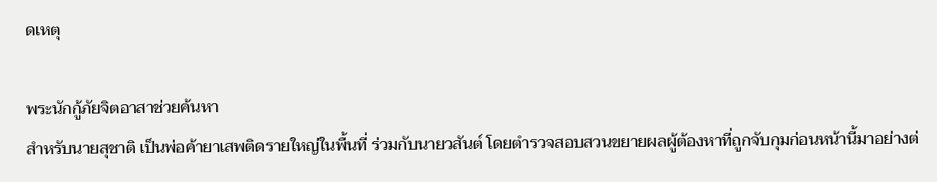ดเหตุ

พระนักกู้ภัยจิตอาสาช่วยค้นหา
สำหรับนายสุชาติ เป็นพ่อค้ายาเสพติดรายใหญ่ในพื้นที่ ร่วมกับนายวสันต์ โดยตำรวจสอบสวนขยายผลผู้ต้องหาที่ถูกจับกุมก่อนหน้านี้มาอย่างต่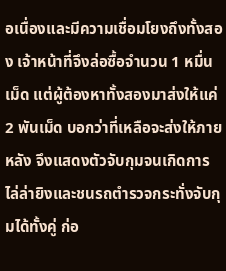อเนื่องและมีความเชื่อมโยงถึงทั้งสอง เจ้าหน้าที่จึงล่อซื้อจำนวน 1 หมื่นเม็ด แต่ผู้ต้องหาทั้งสองมาส่งให้แค่ 2 พันเม็ด บอกว่าที่เหลือจะส่งให้ภายหลัง จึงแสดงตัวจับกุมจนเกิดการไล่ล่ายิงและชนรถตำรวจกระทั่งจับกุมได้ทั้งคู่ ก่อ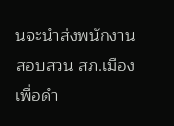นจะนำส่งพนักงานสอบสวน สภ.เมือง เพื่อดำ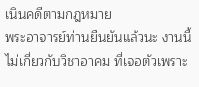เนินคดีตามกฎหมาย
พระอาจารย์ท่านยืนยันแล้วนะ งานนี้ไม่เกี่ยวกับวิชาอาคม ที่เจอตัวเพราะ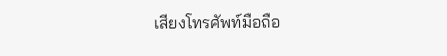เสียงโทรศัพท์มือถือ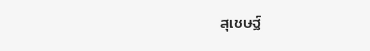สุเชษฐ์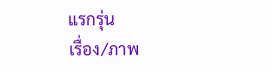แรกรุ่น
เรื่อง/ภาพ